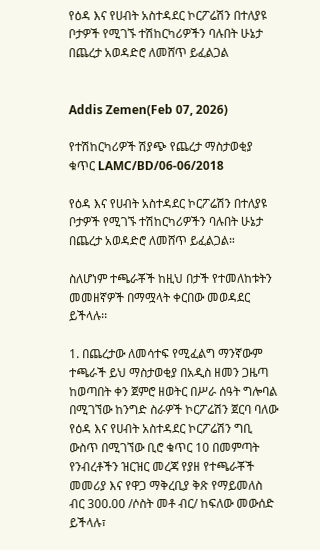የዕዳ እና የሀብት አስተዳደር ኮርፖሬሽን በተለያዩ ቦታዎች የሚገኙ ተሽከርካሪዎችን ባሉበት ሁኔታ በጨረታ አወዳድሮ ለመሸጥ ይፈልጋል


Addis Zemen(Feb 07, 2026)

የተሽከርካሪዎች ሽያጭ የጨረታ ማስታወቂያ ቁጥር LAMC/BD/06-06/2018

የዕዳ እና የሀብት አስተዳደር ኮርፖሬሽን በተለያዩ ቦታዎች የሚገኙ ተሽከርካሪዎችን ባሉበት ሁኔታ በጨረታ አወዳድሮ ለመሸጥ ይፈልጋል።

ስለሆነም ተጫራቾች ከዚህ በታች የተመለከቱትን መመዘኛዎች በማሟላት ቀርበው መወዳደር ይችላሉ፡፡

1. በጨረታው ለመሳተፍ የሚፈልግ ማንኛውም ተጫራች ይህ ማስታወቂያ በአዲስ ዘመን ጋዜጣ ከወጣበት ቀን ጀምሮ ዘወትር በሥራ ሰዓት ግሎባል በሚገኘው ከንግድ ስራዎች ኮርፖሬሽን ጀርባ ባለው የዕዳ እና የሀብት አስተዳደር ኮርፖሬሽን ግቢ ውስጥ በሚገኘው ቢሮ ቁጥር 10 በመምጣት የንብረቶችን ዝርዝር መረጃ የያዘ የተጫራቾች መመሪያ እና የዋጋ ማቅረቢያ ቅጽ የማይመለስ ብር 300.00 /ሶስት መቶ ብር/ ከፍለው መውሰድ ይችላሉ፣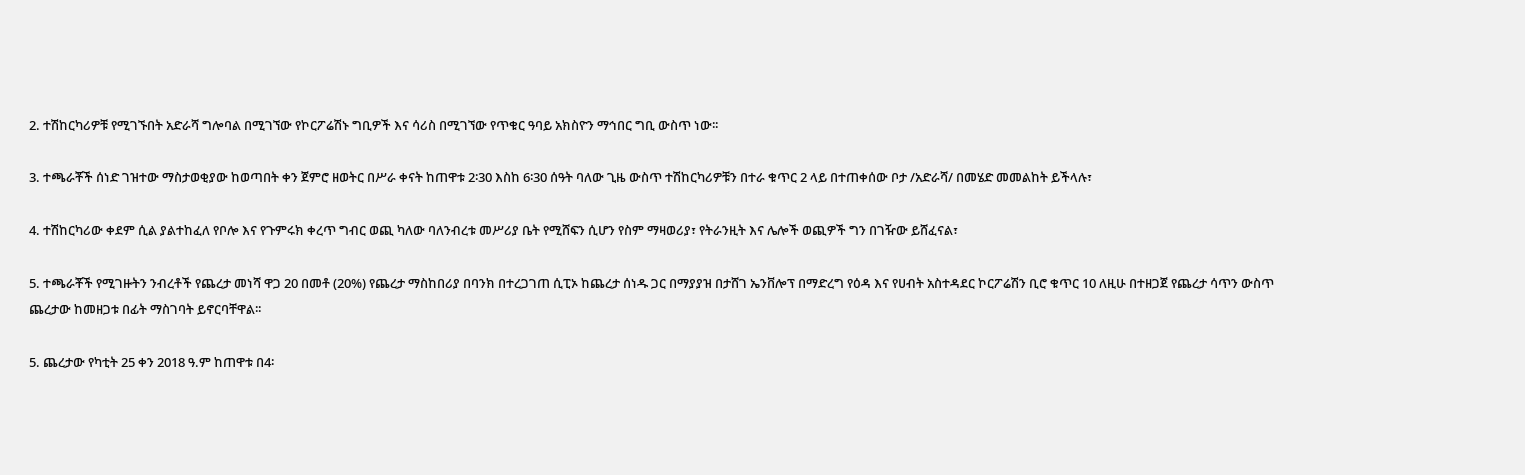2. ተሽከርካሪዎቹ የሚገኙበት አድራሻ ግሎባል በሚገኘው የኮርፖሬሽኑ ግቢዎች እና ሳሪስ በሚገኘው የጥቁር ዓባይ አክስዮን ማኅበር ግቢ ውስጥ ነው፡፡

3. ተጫራቾች ሰነድ ገዝተው ማስታወቂያው ከወጣበት ቀን ጀምሮ ዘወትር በሥራ ቀናት ከጠዋቱ 2፡30 እስከ 6፡30 ሰዓት ባለው ጊዜ ውስጥ ተሽከርካሪዎቹን በተራ ቁጥር 2 ላይ በተጠቀሰው ቦታ /አድራሻ/ በመሄድ መመልከት ይችላሉ፣

4. ተሽከርካሪው ቀደም ሲል ያልተከፈለ የቦሎ እና የጉምሩክ ቀረጥ ግብር ወጪ ካለው ባለንብረቱ መሥሪያ ቤት የሚሸፍን ሲሆን የስም ማዛወሪያ፣ የትራንዚት እና ሌሎች ወጪዎች ግን በገዥው ይሸፈናል፣

5. ተጫራቾች የሚገዙትን ንብረቶች የጨረታ መነሻ ዋጋ 20 በመቶ (20%) የጨረታ ማስከበሪያ በባንክ በተረጋገጠ ሲፒኦ ከጨረታ ሰነዱ ጋር በማያያዝ በታሸገ ኤንቨሎፕ በማድረግ የዕዳ እና የሀብት አስተዳደር ኮርፖሬሽን ቢሮ ቁጥር 10 ለዚሁ በተዘጋጀ የጨረታ ሳጥን ውስጥ ጨረታው ከመዘጋቱ በፊት ማስገባት ይኖርባቸዋል፡፡

5. ጨረታው የካቲት 25 ቀን 2018 ዓ.ም ከጠዋቱ በ4፡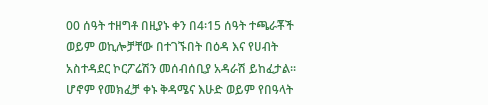00 ሰዓት ተዘግቶ በዚያኑ ቀን በ4፡15 ሰዓት ተጫራቾች ወይም ወኪሎቻቸው በተገኙበት በዕዳ እና የሀብት አስተዳደር ኮርፖሬሽን መሰብሰቢያ አዳራሽ ይከፈታል፡፡ ሆኖም የመክፈቻ ቀኑ ቅዳሜና እሁድ ወይም የበዓላት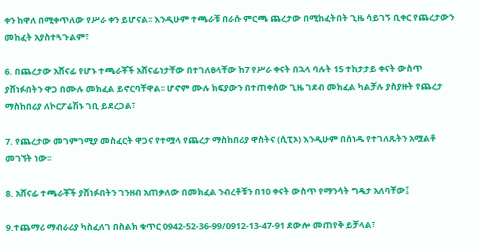ቀን ከዋለ በሚቀጥለው የሥራ ቀን ይሆናል፡፡ እንዲሁም ተጫራቹ በራሱ ምርጫ ጨረታው በሚከፈትበት ጊዜ ሳይገኝ ቢቀር የጨረታውን መከፈት አያስተጓጉልም፣

6. በጨረታው አሸናፊ የሆኑ ተጫራቾች አሸናፊነታቸው በተገለፀላቸው ከ7 የሥራ ቀናት በኋላ ባሉት 15 ተከታታይ ቀናት ውስጥ ያሸነፉበትን ዋጋ በሙሉ መክፈል ይኖርባቸዋል፡፡ ሆኖም ሙሉ ክፍያውን በተጠቀሰው ጊዜ ገደብ መክፈል ካልቻሉ ያስያዙት የጨረታ ማስከበሪያ ለኮርፖሬሽኑ ገቢ ይደረጋል፣

7. የጨረታው መገምገሚያ መስፈርት ዋጋና የተሟላ የጨረታ ማስከበሪያ ዋስትና (ሲፒኦ) እንዲሁም በሰነዱ የተገለጹትን አሟልቶ መገኘት ነው፡፡

8. አሸናፊ ተጫራቾች ያሸነፉበትን ገንዘብ አጠቃለው በመክፈል ንብረቶቹን በ10 ቀናት ውስጥ የማንሳት ግዴታ አለባቸው፤

9.ተጨማሪ ማብራሪያ ካስፈለገ በስልክ ቁጥር 0942-52-36-99/0912-13-47-91 ደውሎ መጠየቅ ይቻላል፣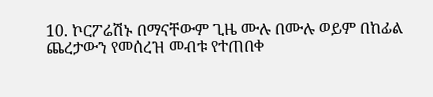10. ኮርፖሬሽኑ በማናቸውም ጊዜ ሙሉ በሙሉ ወይም በከፊል ጨረታውን የመሰረዝ መብቱ የተጠበቀ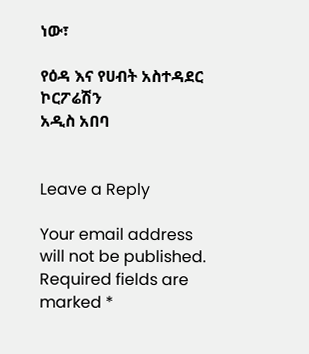ነው፣

የዕዳ እና የሀብት አስተዳደር ኮርፖሬሽን
አዲስ አበባ


Leave a Reply

Your email address will not be published. Required fields are marked *